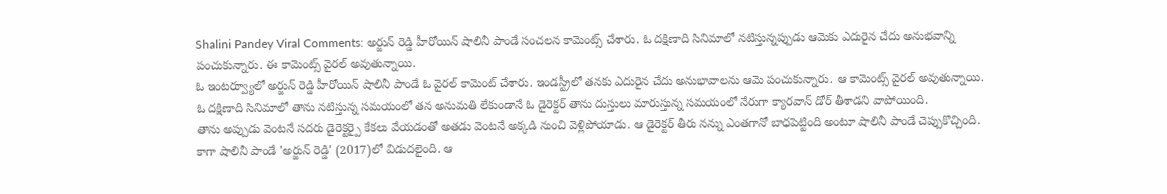Shalini Pandey Viral Comments: అర్జున్ రెడ్డి హీరోయిన్ షాలినీ పాండే సంచలన కామెంట్స్ చేశారు. ఓ దక్షిణాది సినిమాలో నటిస్తున్నప్పుడు ఆమెకు ఎదురైన చేదు అనుభవాన్ని పంచుకున్నారు. ఈ కామెంట్స్ వైరల్ అవుతున్నాయి.
ఓ ఇంటర్వ్యూలో అర్జున్ రెడ్డి హీరోయిన్ షాలినీ పాండే ఓ వైరల్ కామెంట్ చేశారు. ఇండస్ట్రీలో తనకు ఎదురైన చేదు అనుభావాలను ఆమె పంచుకున్నారు. ఆ కామెంట్స్ వైరల్ అవుతున్నాయి.
ఓ దక్షిణాది సినిమాలో తాను నటిస్తున్న సమయంలో తన అనుమతి లేకుండానే ఓ డైరెక్టర్ తాను దుస్తులు మారుస్తున్న సమయంలో నేరుగా క్యారవాన్ డోర్ తీశాడని వాపోయింది.
తాను అప్పుడు వెంటనే సదరు డైరెక్టర్పై కేకలు వేయడంతో అతడు వెంటనే అక్కడి నుంచి వెళ్లిపోయాడు. ఆ డైరెక్టర్ తీరు నన్ను ఎంతగానో బాధపెట్టింది అంటూ షాలినీ పాండే చెప్పుకొచ్చింది.
కాగా షాలినీ పాండే 'అర్జున్ రెడ్డి' (2017)లో విడుదలైంది. ఆ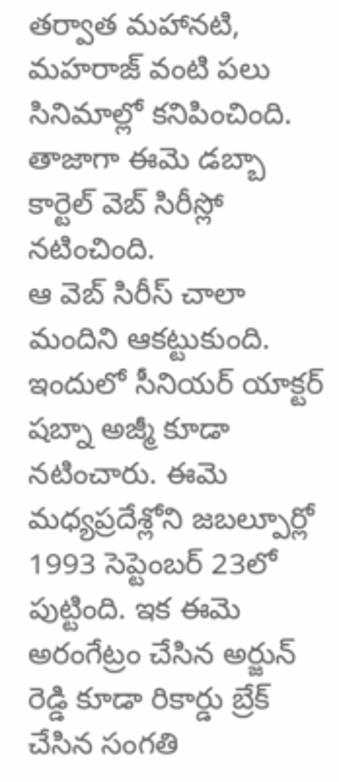తర్వాత మహానటి, మహరాజ్ వంటి పలు సినిమాల్లో కనిపించింది. తాజాగా ఈమె డబ్బా కార్టెల్ వెబ్ సిరీస్లో నటించింది.
ఆ వెబ్ సిరీస్ చాలా మందిని ఆకట్టుకుంది. ఇందులో సీనియర్ యాక్టర్ షబ్నా అజ్మీ కూడా నటించారు. ఈమె మధ్యప్రదేశ్లోని జబల్పూర్లో 1993 సెప్టెంబర్ 23లో పుట్టింది. ఇక ఈమె అరంగేట్రం చేసిన అర్జున్ రెడ్డి కూడా రికార్డు బ్రేక్ చేసిన సంగతి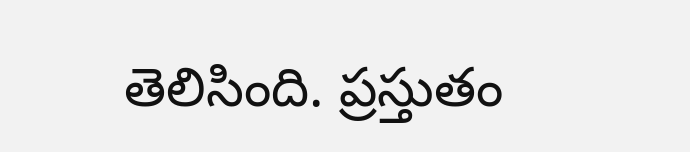తెలిసింది. ప్రస్తుతం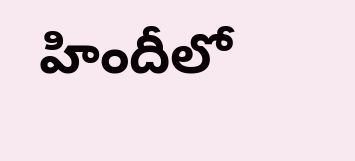హిందీలో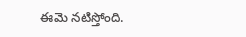ఈమె నటిస్తోంది.